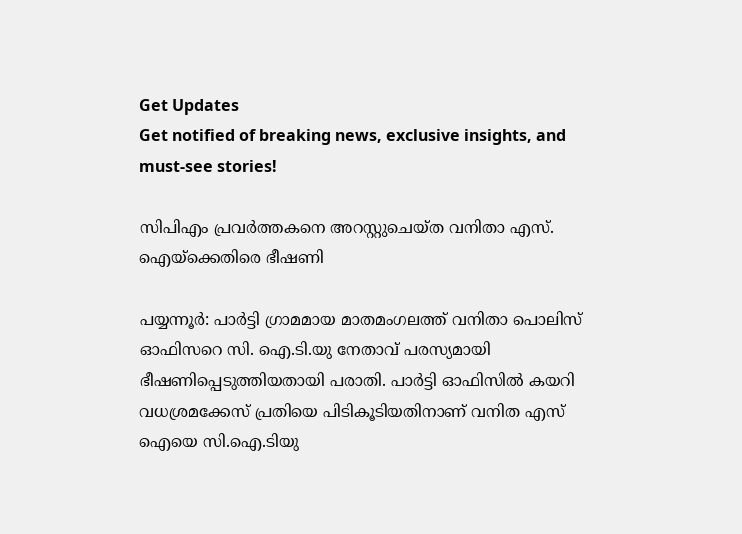Get Updates
Get notified of breaking news, exclusive insights, and must-see stories!

സിപിഎം പ്രവര്‍ത്തകനെ അറസ്റ്റുചെയ്ത വനിതാ എസ്. ഐയ്‌ക്കെതിരെ ഭീഷണി

പയ്യന്നൂര്‍: പാര്‍ട്ടി ഗ്രാമമായ മാതമംഗലത്ത് വനിതാ പൊലിസ് ഓഫിസറെ സി. ഐ.ടി.യു നേതാവ് പരസ്യമായി ഭീഷണിപ്പെടുത്തിയതായി പരാതി. പാര്‍ട്ടി ഓഫിസില്‍ കയറി വധശ്രമക്കേസ് പ്രതിയെ പിടികൂടിയതിനാണ് വനിത എസ് ഐയെ സി.ഐ.ടിയു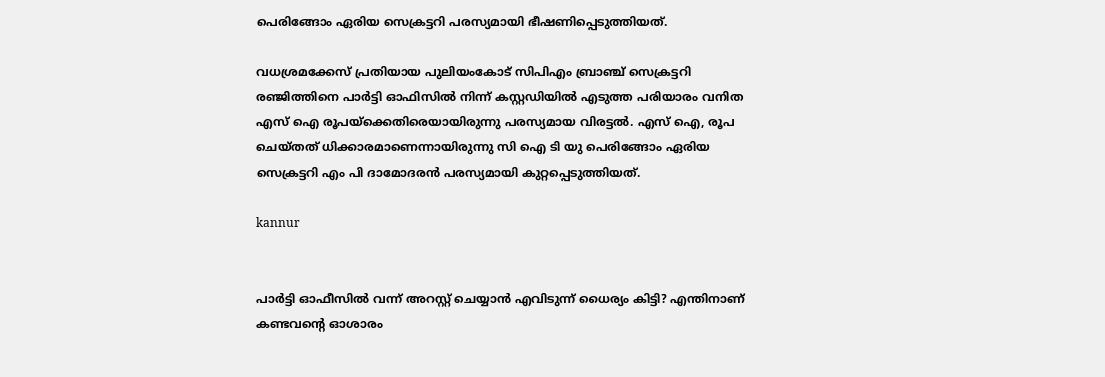പെരിങ്ങോം ഏരിയ സെക്രട്ടറി പരസ്യമായി ഭീഷണിപ്പെടുത്തിയത്.

വധശ്രമക്കേസ് പ്രതിയായ പുലിയംകോട് സിപിഎം ബ്രാഞ്ച് സെക്രട്ടറി രഞ്ജിത്തിനെ പാര്‍ട്ടി ഓഫിസില്‍ നിന്ന് കസ്റ്റഡിയില്‍ എടുത്ത പരിയാരം വനിത എസ് ഐ രൂപയ്‌ക്കെതിരെയായിരുന്നു പരസ്യമായ വിരട്ടല്‍. എസ് ഐ, രൂപ ചെയ്തത് ധിക്കാരമാണെന്നായിരുന്നു സി ഐ ടി യു പെരിങ്ങോം ഏരിയ സെക്രട്ടറി എം പി ദാമോദരന്‍ പരസ്യമായി കുറ്റപ്പെടുത്തിയത്.

kannur


പാര്‍ട്ടി ഓഫീസില്‍ വന്ന് അറസ്റ്റ് ചെയ്യാന്‍ എവിടുന്ന് ധൈര്യം കിട്ടി? എന്തിനാണ് കണ്ടവന്റെ ഓശാരം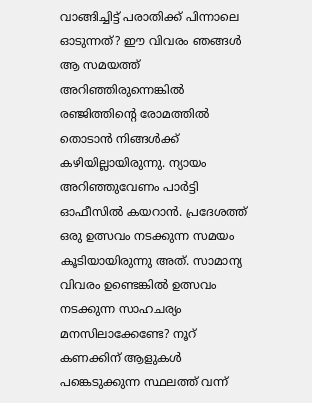വാങ്ങിച്ചിട്ട് പരാതിക്ക് പിന്നാലെ ഓടുന്നത്? ഈ വിവരം ഞങ്ങള്‍ ആ സമയത്ത് അറിഞ്ഞിരുന്നെങ്കില്‍ രഞ്ജിത്തിന്റെ രോമത്തില്‍ തൊടാന്‍ നിങ്ങള്‍ക്ക് കഴിയില്ലായിരുന്നു. ന്യായം അറിഞ്ഞുവേണം പാര്‍ട്ടി ഓഫീസില്‍ കയറാന്‍. പ്രദേശത്ത് ഒരു ഉത്സവം നടക്കുന്ന സമയം കൂടിയായിരുന്നു അത്. സാമാന്യ വിവരം ഉണ്ടെങ്കില്‍ ഉത്സവം നടക്കുന്ന സാഹചര്യം മനസിലാക്കേണ്ടേ? നൂറ് കണക്കിന് ആളുകള്‍ പങ്കെടുക്കുന്ന സ്ഥലത്ത് വന്ന്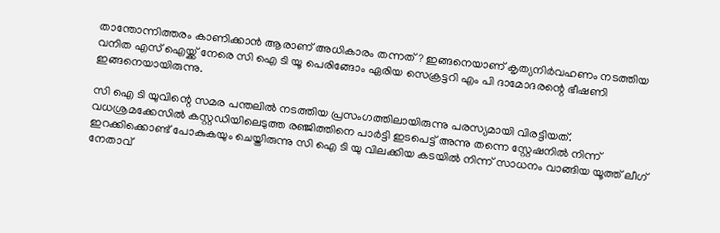താന്തോന്നിത്തരം കാണിക്കാന്‍ ആരാണ് അധികാരം തന്നത്? ഇങ്ങനെയാണ് കൃത്യനിര്‍വഹണം നടത്തിയ വനിത എസ് ഐയ്ക്ക് നേരെ സി ഐ ടി യൂ പെരിങ്ങോം ഏരിയ സെക്രട്ടറി എം പി ദാമോദരന്റെ ഭീഷണി ഇങ്ങനെയായിരുന്നു.

സി ഐ ടി യുവിന്റെ സമര പന്തലില്‍ നടത്തിയ പ്രസംഗത്തിലായിരുന്നു പരസ്യമായി വിരട്ടിയത്. വധശ്രമക്കേസില്‍ കസ്റ്റഡിയിലെടുത്ത രഞ്ജിത്തിനെ പാര്‍ട്ടി ഇടപെട്ട് അന്നു തന്നെ സ്റ്റേഷനില്‍ നിന്ന് ഇറക്കിക്കൊണ്ട് പോകുകയും ചെയ്തിരുന്നു സി ഐ ടി യു വിലക്കിയ കടയില്‍ നിന്ന് സാധനം വാങ്ങിയ യൂത്ത് ലീഗ് നേതാവ്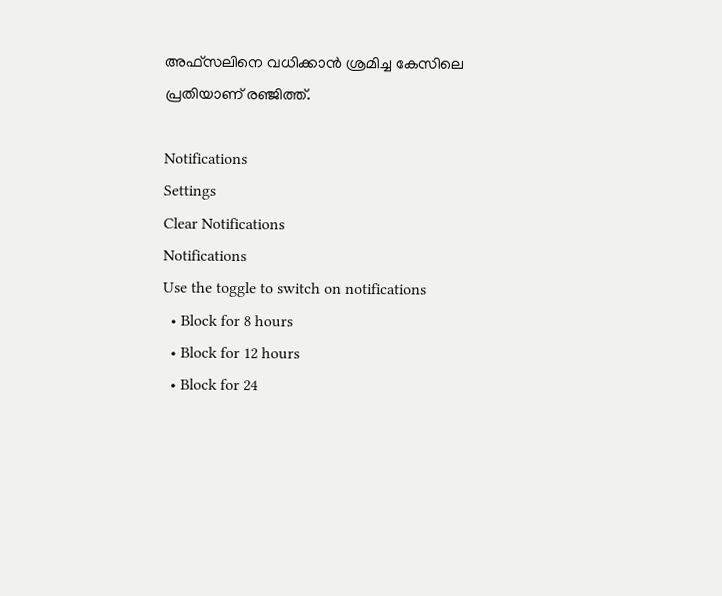അഫ്‌സലിനെ വധിക്കാന്‍ ശ്രമിച്ച കേസിലെ പ്രതിയാണ് രഞ്ജിത്ത്.

Notifications
Settings
Clear Notifications
Notifications
Use the toggle to switch on notifications
  • Block for 8 hours
  • Block for 12 hours
  • Block for 24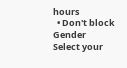hours
  • Don't block
Gender
Select your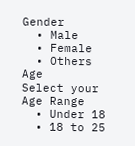Gender
  • Male
  • Female
  • Others
Age
Select your Age Range
  • Under 18
  • 18 to 25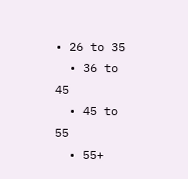• 26 to 35
  • 36 to 45
  • 45 to 55
  • 55+